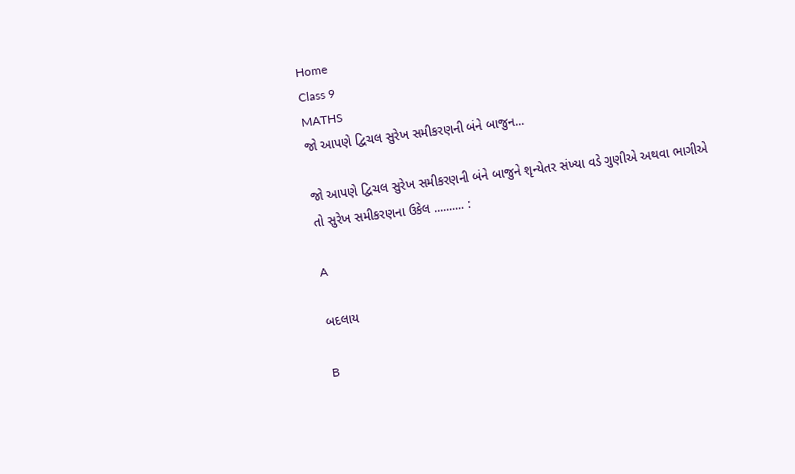Home
Class 9
MATHS
જો આપણે દ્વિચલ સુરેખ સમીકરણની બંને બાજુન...

જો આપણે દ્વિચલ સુરેખ સમીકરણની બંને બાજુને શૃન્યેતર સંખ્યા વડે ગુણીએ અથવા ભાગીએ તો સુરેખ સમીકરણના ઉકેલ .......... :

A

બદલાય

B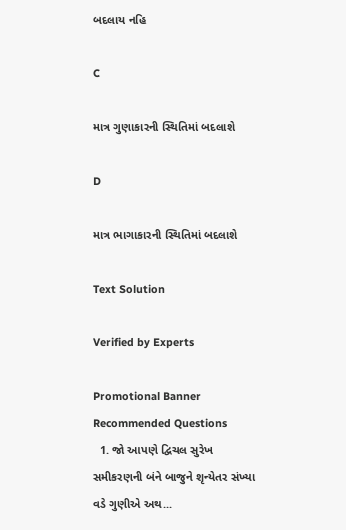બદલાય નહિ

C

માત્ર ગુણાકારની સ્થિતિમાં બદલાશે

D

માત્ર ભાગાકારની સ્થિતિમાં બદલાશે

Text Solution

Verified by Experts

Promotional Banner
Recommended Questions
  1. જો આપણે દ્વિચલ સુરેખ સમીકરણની બંને બાજુને શૃન્યેતર સંખ્યા વડે ગુણીએ અથ...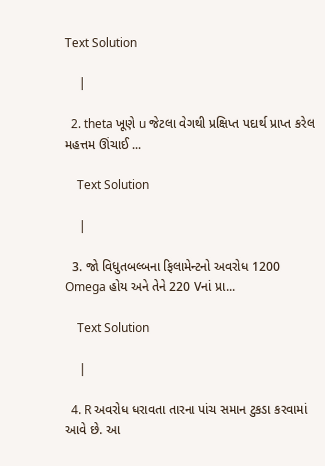Text Solution

    |

  2. theta ખૂણે u જેટલા વેગથી પ્રક્ષિપ્ત પદાર્થ પ્રાપ્ત કરેલ મહત્તમ ઊંચાઈ ...

    Text Solution

    |

  3. જો વિધુતબલ્બના ફિલામેન્ટનો અવરોધ 1200 Omega હોય અને તેને 220 Vનાં પ્રા...

    Text Solution

    |

  4. R અવરોધ ધરાવતા તારના પાંચ સમાન ટુકડા કરવામાં આવે છે. આ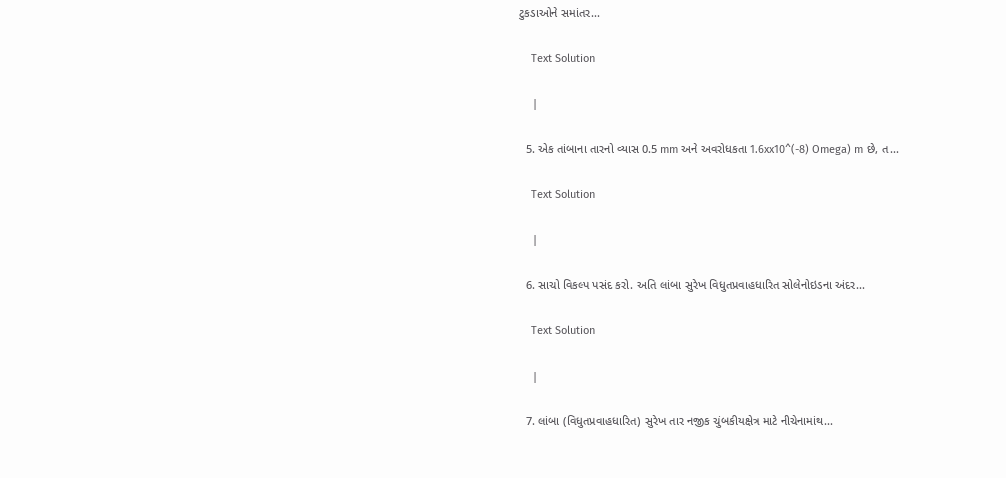ટુકડાઓને સમાંતર...

    Text Solution

    |

  5. એક તાંબાના તારનો વ્યાસ 0.5 mm અને અવરોધકતા 1.6xx10^(-8) Omega) m છે, ત...

    Text Solution

    |

  6. સાચો વિકલ્પ પસંદ કરો. અતિ લાંબા સુરેખ વિધુતપ્રવાહધારિત સોલેનોઇડના અંદર...

    Text Solution

    |

  7. લાંબા (વિધુતપ્રવાહધારિત) સુરેખ તાર નજીક ચુંબકીયક્ષેત્ર માટે નીચેનામાંથ...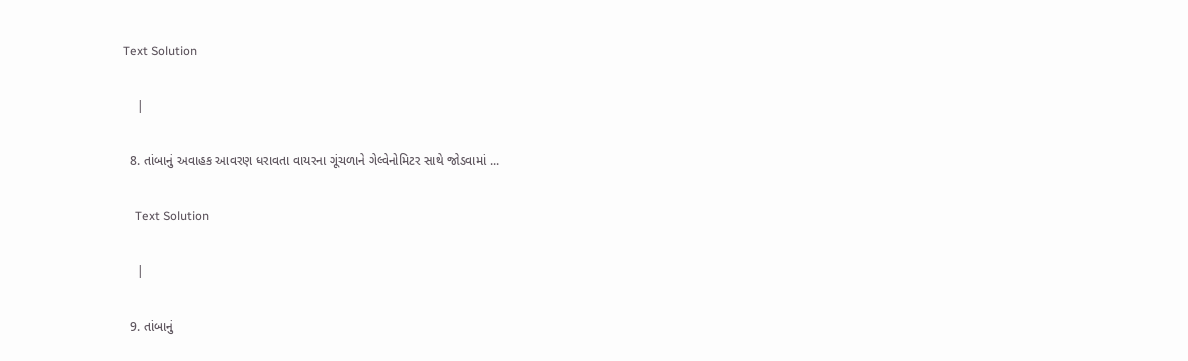Text Solution

    |

  8. તાંબાનું અવાહક આવરણ ધરાવતા વાયરના ગૂંચળાને ગેલ્વેનોમિટર સાથે જોડવામાં ...

    Text Solution

    |

  9. તાંબાનું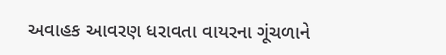અવાહક આવરણ ધરાવતા વાયરના ગૂંચળાને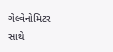ગેલ્વેનોમિટર સાથે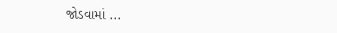જોડવામાં ...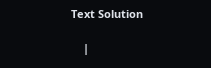Text Solution

    |